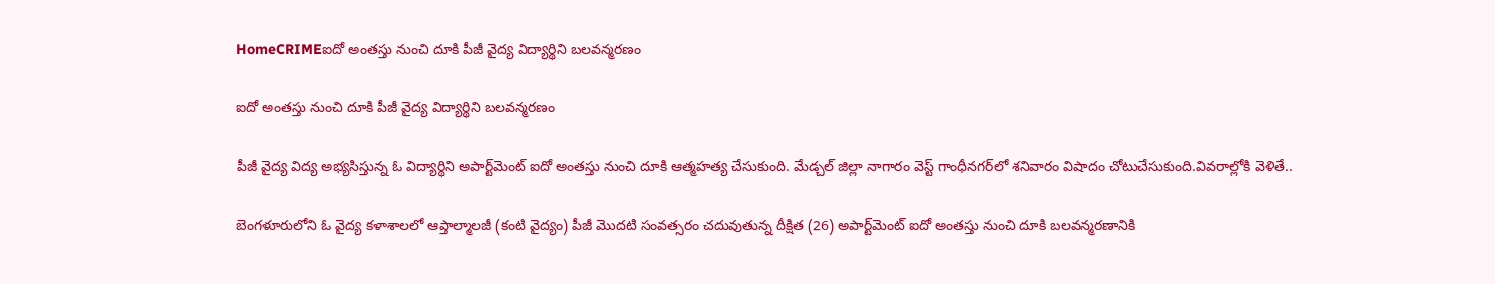HomeCRIMEఐదో అంతస్తు నుంచి దూకి పీజీ వైద్య విద్యార్థిని బలవన్మరణం

ఐదో అంతస్తు నుంచి దూకి పీజీ వైద్య విద్యార్థిని బలవన్మరణం

పీజీ వైద్య విద్య అభ్యసిస్తున్న ఓ విద్యార్థిని అపార్ట్‌మెంట్ ఐదో అంతస్తు నుంచి దూకి ఆత్మహత్య చేసుకుంది. మేడ్చల్ జిల్లా నాగారం వెస్ట్ గాంధీనగర్‌లో శనివారం విషాదం చోటుచేసుకుంది.వివరాల్లోకి వెళితే..

బెంగళూరులోని ఓ వైద్య కళాశాలలో ఆప్తాల్మాలజీ (కంటి వైద్యం) పీజీ మొదటి సంవత్సరం చదువుతున్న దీక్షిత (26) అపార్ట్‌మెంట్ ఐదో అంతస్తు నుంచి దూకి బలవన్మరణానికి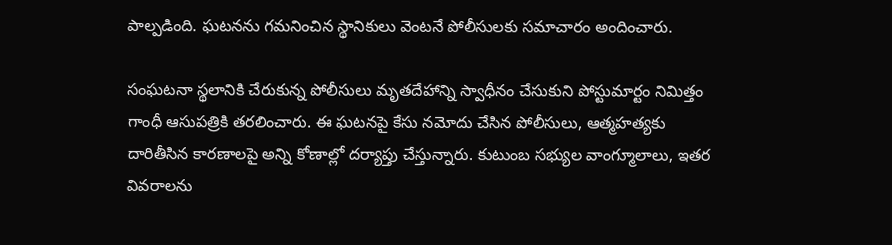పాల్పడింది. ఘటనను గమనించిన స్థానికులు వెంటనే పోలీసులకు సమాచారం అందించారు.

సంఘటనా స్థలానికి చేరుకున్న పోలీసులు మృతదేహాన్ని స్వాధీనం చేసుకుని పోస్టుమార్టం నిమిత్తం గాంధీ ఆసుపత్రికి తరలించారు. ఈ ఘటనపై కేసు నమోదు చేసిన పోలీసులు, ఆత్మహత్యకు దారితీసిన కారణాలపై అన్ని కోణాల్లో దర్యాప్తు చేస్తున్నారు. కుటుంబ సభ్యుల వాంగ్మూలాలు, ఇతర వివరాలను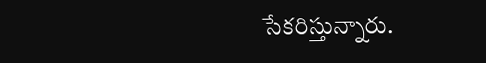సేకరిస్తున్నారు.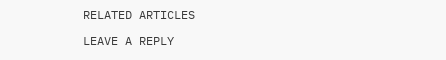RELATED ARTICLES

LEAVE A REPLY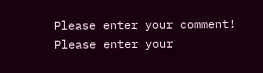Please enter your comment!
Please enter your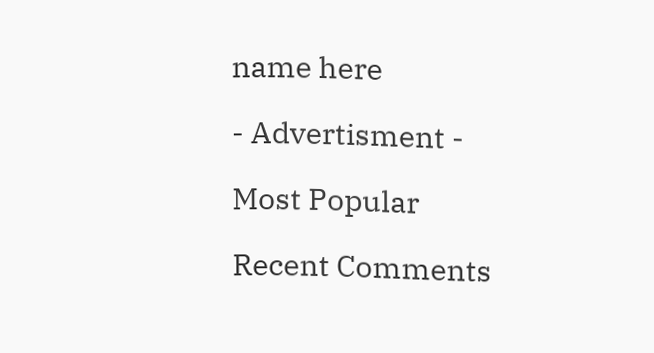name here

- Advertisment -

Most Popular

Recent Comments